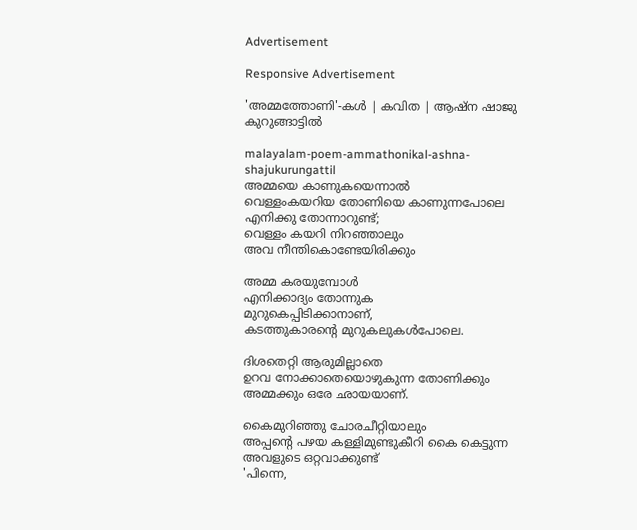Advertisement

Responsive Advertisement

'അമ്മത്തോണി'-കള്‍ | കവിത | ആഷ്ന ഷാജു കുറുങ്ങാട്ടില്‍

malayalam-poem-ammathonikal-ashna-shajukurungattil
അമ്മയെ കാണുകയെന്നാല്‍
വെള്ളംകയറിയ തോണിയെ കാണുന്നപോലെ
എനിക്കു തോന്നാറുണ്ട്;
വെള്ളം കയറി നിറഞ്ഞാലും
അവ നീന്തികൊണ്ടേയിരിക്കും

അമ്മ കരയുമ്പോള്‍
എനിക്കാദ്യം തോന്നുക
മുറുകെപ്പിടിക്കാനാണ്,
കടത്തുകാരന്റെ മുറുകലുകള്‍പോലെ.

ദിശതെറ്റി ആരുമില്ലാതെ
ഉറവ നോക്കാതെയൊഴുകുന്ന തോണിക്കും
അമ്മക്കും ഒരേ ഛായയാണ്.

കൈമുറിഞ്ഞു ചോരചീറ്റിയാലും
അപ്പന്റെ പഴയ കള്ളിമുണ്ടുകീറി കൈ കെട്ടുന്ന അവളുടെ ഒറ്റവാക്കുണ്ട്
'പിന്നെ,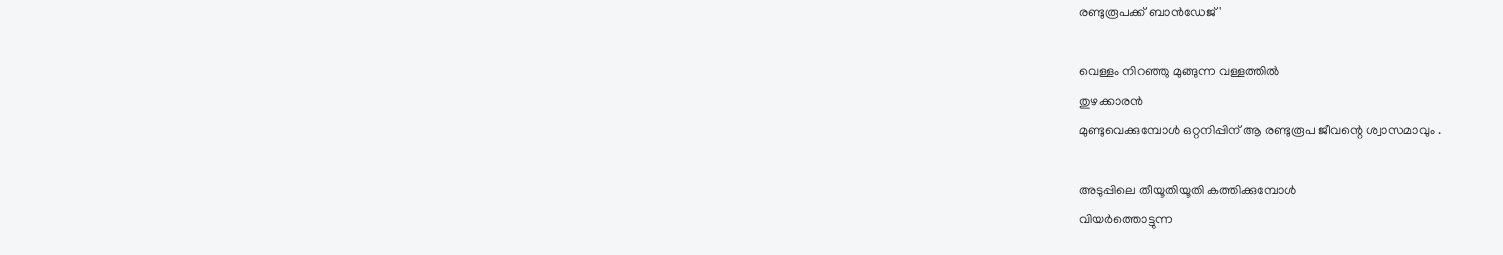രണ്ടുരൂപക്ക് ബാന്‍ഡേജ് '

വെള്ളം നിറഞ്ഞു മുങ്ങുന്ന വള്ളത്തില്‍
തുഴക്കാരന്‍
മുണ്ടുവെക്കുമ്പോള്‍ ഒറ്റനിപ്പിന് ആ രണ്ടുരൂപ ജീവന്റെ ശ്വാസമാവും .

അടുപ്പിലെ തീയൂതിയൂതി കത്തിക്കുമ്പോള്‍
വിയര്‍ത്തൊട്ടുന്ന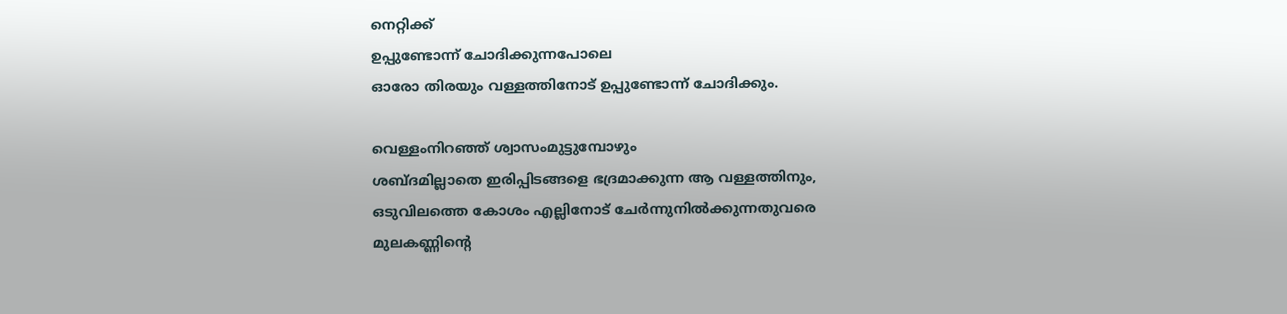നെറ്റിക്ക്
ഉപ്പുണ്ടോന്ന് ചോദിക്കുന്നപോലെ
ഓരോ തിരയും വള്ളത്തിനോട് ഉപ്പുണ്ടോന്ന് ചോദിക്കും.

വെള്ളംനിറഞ്ഞ് ശ്വാസംമുട്ടുമ്പോഴും
ശബ്ദമില്ലാതെ ഇരിപ്പിടങ്ങളെ ഭദ്രമാക്കുന്ന ആ വള്ളത്തിനും,
ഒടുവിലത്തെ കോശം എല്ലിനോട് ചേര്‍ന്നുനില്‍ക്കുന്നതുവരെ
മുലകണ്ണിന്റെ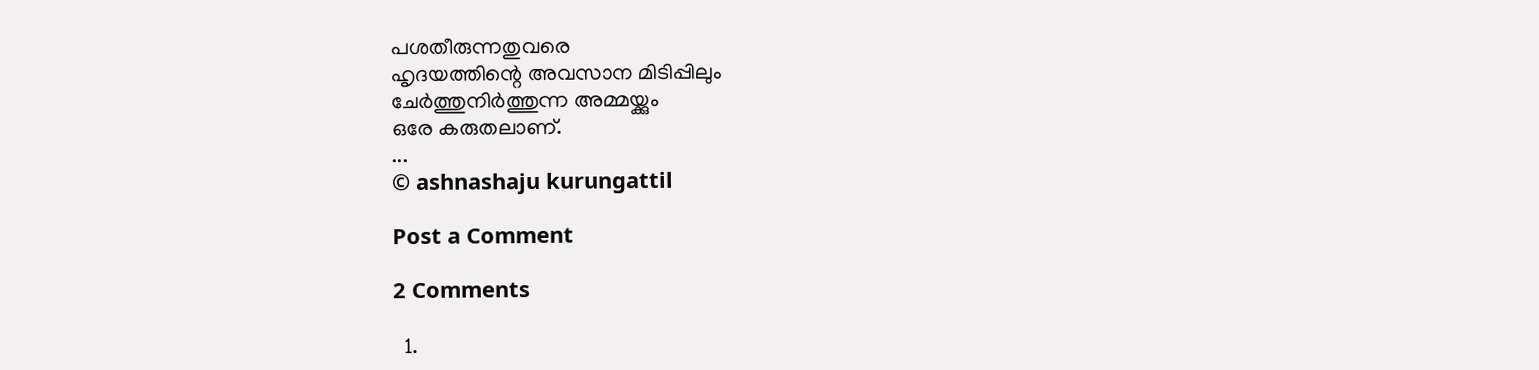പശതീരുന്നതുവരെ
ഹൃദയത്തിന്റെ അവസാന മിടിപ്പിലും
ചേര്‍ത്തുനിര്‍ത്തുന്ന അമ്മയ്ക്കും
ഒരേ കരുതലാണ്.
...
© ashnashaju kurungattil

Post a Comment

2 Comments

  1.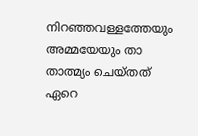നിറഞ്ഞവള്ളത്തേയും അമ്മയേയും താ താത്മ്യം ചെയ്തത് ഏറെ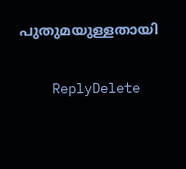പുതുമയുള്ളതായി

    ReplyDelete